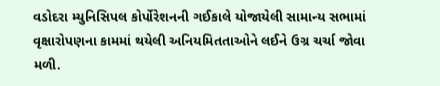વડોદરા મ્યુનિસિપલ કોર્પોરેશનની ગઈકાલે યોજાયેલી સામાન્ય સભામાં વૃક્ષારોપણના કામમાં થયેલી અનિયમિતતાઓને લઈને ઉગ્ર ચર્ચા જોવા મળી.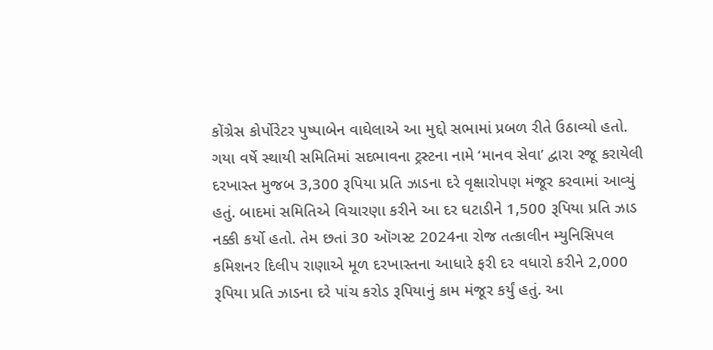કોંગ્રેસ કોર્પોરેટર પુષ્પાબેન વાઘેલાએ આ મુદ્દો સભામાં પ્રબળ રીતે ઉઠાવ્યો હતો.
ગયા વર્ષે સ્થાયી સમિતિમાં સદભાવના ટ્રસ્ટના નામે ‘માનવ સેવા’ દ્વારા રજૂ કરાયેલી દરખાસ્ત મુજબ 3,300 રૂપિયા પ્રતિ ઝાડના દરે વૃક્ષારોપણ મંજૂર કરવામાં આવ્યું હતું. બાદમાં સમિતિએ વિચારણા કરીને આ દર ઘટાડીને 1,500 રૂપિયા પ્રતિ ઝાડ નક્કી કર્યો હતો. તેમ છતાં 30 ઑગસ્ટ 2024ના રોજ તત્કાલીન મ્યુનિસિપલ કમિશનર દિલીપ રાણાએ મૂળ દરખાસ્તના આધારે ફરી દર વધારો કરીને 2,000 રૂપિયા પ્રતિ ઝાડના દરે પાંચ કરોડ રૂપિયાનું કામ મંજૂર કર્યું હતું. આ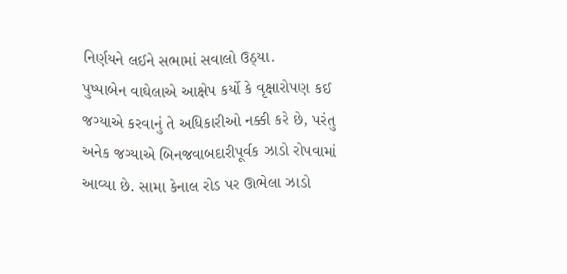નિર્ણયને લઈને સભામાં સવાલો ઉઠ્યા.
પુષ્પાબેન વાઘેલાએ આક્ષેપ કર્યો કે વૃક્ષારોપણ કઈ જગ્યાએ કરવાનું તે અધિકારીઓ નક્કી કરે છે, પરંતુ અનેક જગ્યાએ બિનજવાબદારીપૂર્વક ઝાડો રોપવામાં આવ્યા છે. સામા કેનાલ રોડ પર ઊભેલા ઝાડો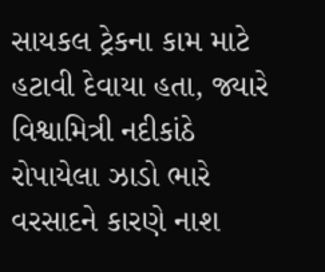સાયકલ ટ્રેકના કામ માટે હટાવી દેવાયા હતા, જ્યારે વિશ્વામિત્રી નદીકાંઠે રોપાયેલા ઝાડો ભારે વરસાદને કારણે નાશ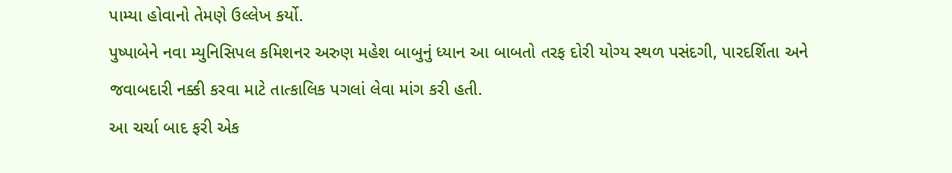પામ્યા હોવાનો તેમણે ઉલ્લેખ કર્યો.
પુષ્પાબેને નવા મ્યુનિસિપલ કમિશનર અરુણ મહેશ બાબુનું ધ્યાન આ બાબતો તરફ દોરી યોગ્ય સ્થળ પસંદગી, પારદર્શિતા અને જવાબદારી નક્કી કરવા માટે તાત્કાલિક પગલાં લેવા માંગ કરી હતી.
આ ચર્ચા બાદ ફરી એક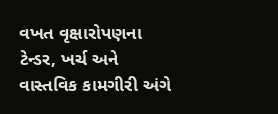વખત વૃક્ષારોપણના ટેન્ડર, ખર્ચ અને વાસ્તવિક કામગીરી અંગે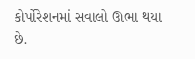કોર્પોરેશનમાં સવાલો ઊભા થયા છે.